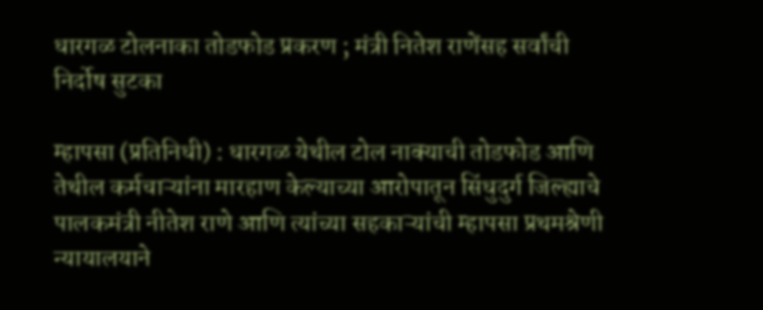धारगळ टोलनाका तोडफोड प्रकरण ; मंत्री नितेश राणेंसह सर्वांची निर्दोष सुटका

म्हापसा (प्रतिनिधी) : धारगळ येथील टोल नाक्याची तोडफोड आणि तेथील कर्मचाऱ्यांना मारहाण केल्याच्या आरोपातून सिंधुदुर्ग जिल्ह्याचे पालकमंत्री नीतेश राणे आणि त्यांच्या सहकाऱ्यांची म्हापसा प्रथमश्रेणी न्यायालयाने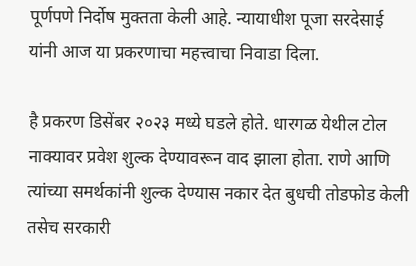पूर्णपणे निर्दोष मुक्तता केली आहे. न्यायाधीश पूजा सरदेसाई यांनी आज या प्रकरणाचा महत्त्वाचा निवाडा दिला.

है प्रकरण डिसेंबर २०२३ मध्ये घडले होते. धारगळ येथील टोल नाक्यावर प्रवेश शुल्क देण्यावरून वाद झाला होता. राणे आणि त्यांच्या समर्थकांनी शुल्क देण्यास नकार देत बुधची तोडफोड केली तसेच सरकारी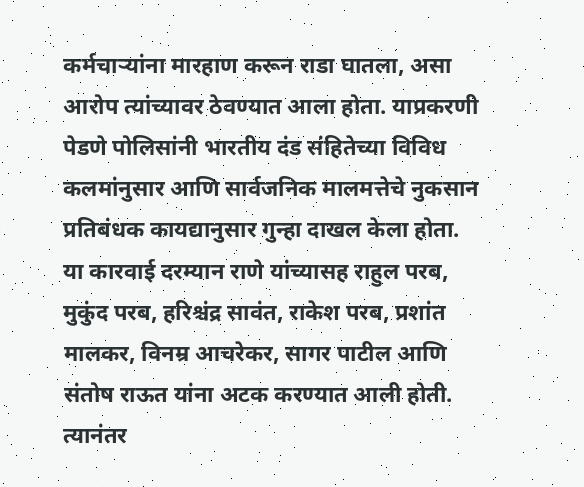कर्मचाऱ्यांना मारहाण करून राडा घातला, असा आरोप त्यांच्यावर ठेवण्यात आला होता. याप्रकरणी पेडणे पोलिसांनी भारतीय दंड संहितेच्या विविध कलमांनुसार आणि सार्वजनिक मालमत्तेचे नुकसान प्रतिबंधक कायद्यानुसार गुन्हा दाखल केला होता.
या कारवाई दरम्यान राणे यांच्यासह राहुल परब, मुकुंद परब, हरिश्चंद्र सावंत, राकेश परब, प्रशांत मालकर, विनम्र आचरेकर, सागर पाटील आणि संतोष राऊत यांना अटक करण्यात आली होती. त्यानंतर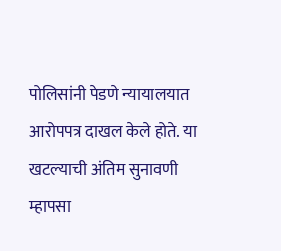पोलिसांनी पेडणे न्यायालयात आरोपपत्र दाखल केले होते. या खटल्याची अंतिम सुनावणी म्हापसा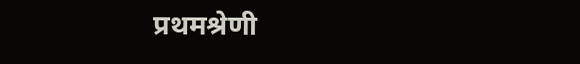प्रथमश्रेणी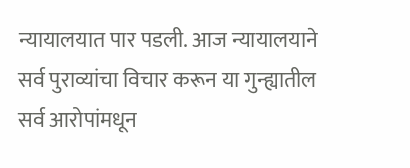न्यायालयात पार पडली. आज न्यायालयाने सर्व पुराव्यांचा विचार करून या गुन्ह्यातील सर्व आरोपांमधून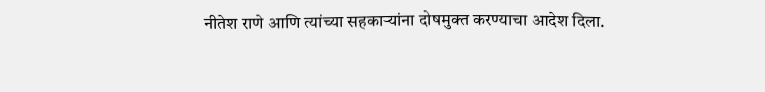नीतेश राणे आणि त्यांच्या सहकाऱ्यांना दोषमुक्त करण्याचा आदेश दिला.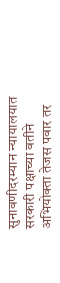सुनावणीदरम्यान न्यायालयात सरकारी पक्षाच्या वतीने अभियोक्ता तेजस पवार तर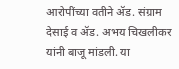आरोपींच्या वतीने ॲड. संग्राम देसाई व ॲड. अभय चिखलीकर यांनी बाजू मांडली. या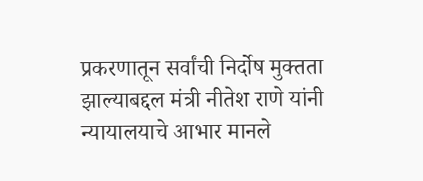प्रकरणातून सर्वांची निर्दोष मुक्तता झाल्याबद्दल मंत्री नीतेश राणे यांनी न्यायालयाचे आभार मानले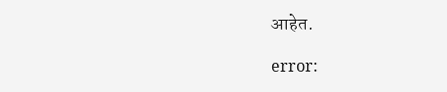आहेत.

error: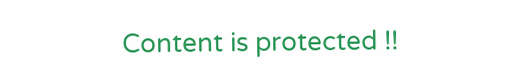Content is protected !!